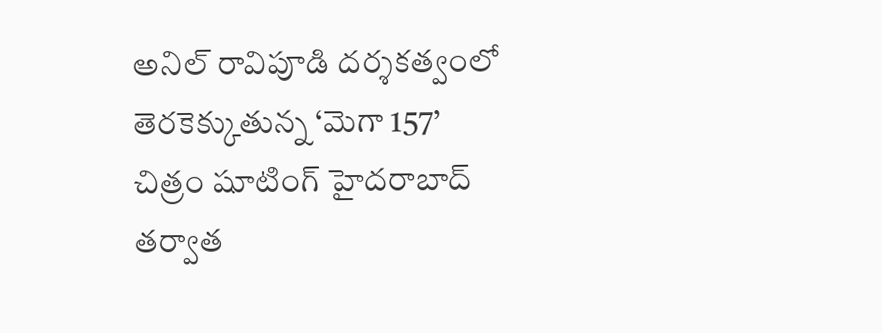అనిల్ రావిపూడి దర్శకత్వంలో తెరకెక్కుతున్న ‘మెగా 157’ చిత్రం షూటింగ్ హైదరాబాద్ తర్వాత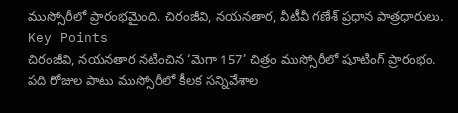ముస్సోరీలో ప్రారంభమైంది. చిరంజీవి, నయనతార, వీటీవీ గణేశ్ ప్రధాన పాత్రధారులు.
Key Points
చిరంజీవి, నయనతార నటించిన ‘మెగా 157’ చిత్రం ముస్సోరీలో షూటింగ్ ప్రారంభం.
పది రోజుల పాటు ముస్సోరీలో కీలక సన్నివేశాల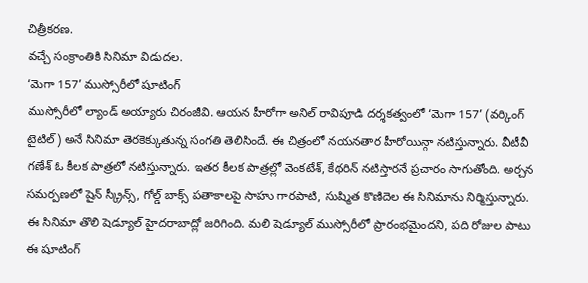చిత్రీకరణ.
వచ్చే సంక్రాంతికి సినిమా విడుదల.
‘మెగా 157’ ముస్సోరీలో షూటింగ్
ముస్సోరీలో ల్యాండ్ అయ్యారు చిరంజీవి. ఆయన హీరోగా అనిల్ రావిపూడి దర్శకత్వంలో ‘మెగా 157’ (వర్కింగ్ టైటిల్) అనే సినిమా తెరకెక్కుతున్న సంగతి తెలిసిందే. ఈ చిత్రంలో నయనతార హీరోయిన్గా నటిస్తున్నారు. వీటీవీ గణేశ్ ఓ కీలక పాత్రలో నటిస్తున్నారు. ఇతర కీలక పాత్రల్లో వెంకటేశ్, కేథరిన్ నటిస్తారనే ప్రచారం సాగుతోంది. అర్చన సమర్పణలో షైన్ స్క్రీన్స్, గోల్డ్ బాక్స్ పతాకాలపై సాహు గారపాటి, సుష్మిత కొణిదెల ఈ సినిమాను నిర్మిస్తున్నారు.
ఈ సినిమా తొలి షెడ్యూల్ హైదరాబాద్లో జరిగింది. మలి షెడ్యూల్ ముస్సోరీలో ప్రారంభమైందని, పది రోజుల పాటు ఈ షూటింగ్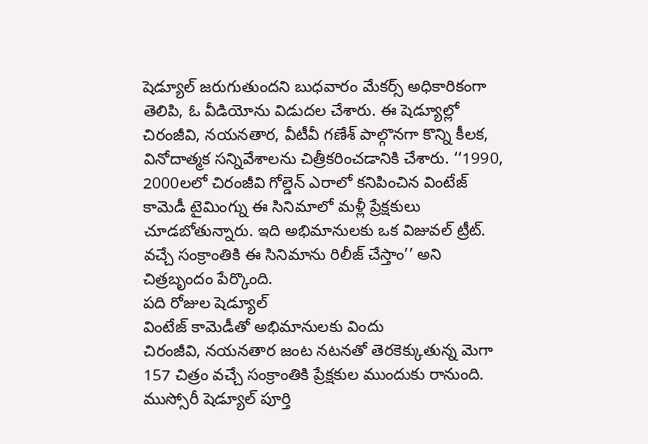షెడ్యూల్ జరుగుతుందని బుధవారం మేకర్స్ అధికారికంగా తెలిపి, ఓ వీడియోను విడుదల చేశారు. ఈ షెడ్యూల్లో చిరంజీవి, నయనతార, వీటీవీ గణేశ్ పాల్గొనగా కొన్ని కీలక, వినోదాత్మక సన్నివేశాలను చిత్రీకరించడానికి చేశారు. ‘‘1990, 2000లలో చిరంజీవి గోల్డెన్ ఎరాలో కనిపించిన వింటేజ్ కామెడీ టైమింగ్ను ఈ సినిమాలో మళ్లీ ప్రేక్షకులు చూడబోతున్నారు. ఇది అభిమానులకు ఒక విజువల్ ట్రీట్. వచ్చే సంక్రాంతికి ఈ సినిమాను రిలీజ్ చేస్తాం’’ అని చిత్రబృందం పేర్కొంది.
పది రోజుల షెడ్యూల్
వింటేజ్ కామెడీతో అభిమానులకు విందు
చిరంజీవి, నయనతార జంట నటనతో తెరకెక్కుతున్న మెగా 157 చిత్రం వచ్చే సంక్రాంతికి ప్రేక్షకుల ముందుకు రానుంది. ముస్సోరీ షెడ్యూల్ పూర్తి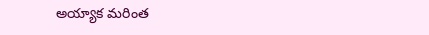అయ్యాక మరింత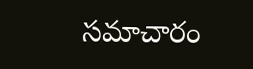సమాచారం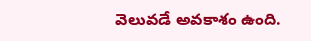వెలువడే అవకాశం ఉంది.